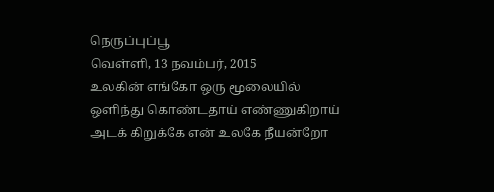நெருப்புப்பூ
வெள்ளி, 13 நவம்பர், 2015
உலகின் எங்கோ ஒரு மூலையில்
ஒளிந்து கொண்டதாய் எண்ணுகிறாய்
அடக் கிறுக்கே என் உலகே நீயன்றோ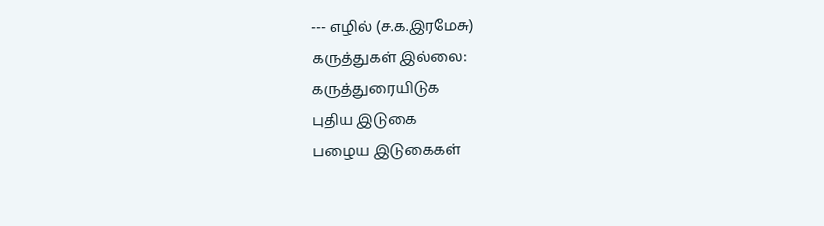--- எழில் (ச.க.இரமேசு)
கருத்துகள் இல்லை:
கருத்துரையிடுக
புதிய இடுகை
பழைய இடுகைகள்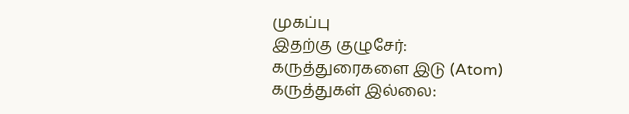முகப்பு
இதற்கு குழுசேர்:
கருத்துரைகளை இடு (Atom)
கருத்துகள் இல்லை: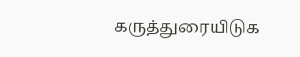கருத்துரையிடுக